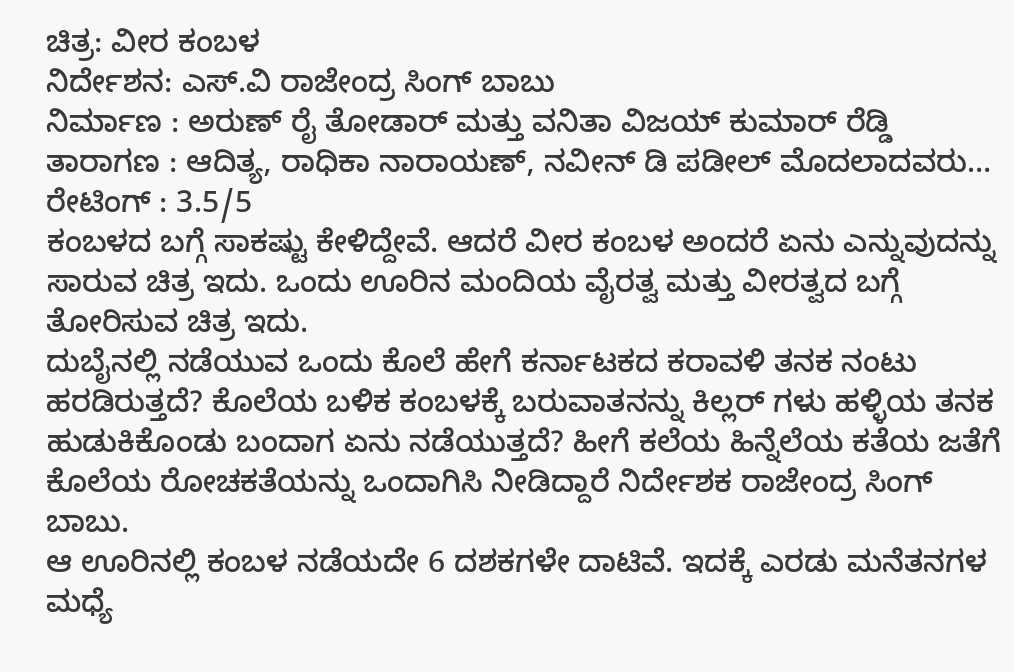ಚಿತ್ರ: ವೀರ ಕಂಬಳ
ನಿರ್ದೇಶನ: ಎಸ್.ವಿ ರಾಜೇಂದ್ರ ಸಿಂಗ್ ಬಾಬು
ನಿರ್ಮಾಣ : ಅರುಣ್ ರೈ ತೋಡಾರ್ ಮತ್ತು ವನಿತಾ ವಿಜಯ್ ಕುಮಾರ್ ರೆಡ್ಡಿ
ತಾರಾಗಣ : ಆದಿತ್ಯ, ರಾಧಿಕಾ ನಾರಾಯಣ್, ನವೀನ್ ಡಿ ಪಡೀಲ್ ಮೊದಲಾದವರು…
ರೇಟಿಂಗ್ : 3.5/5
ಕಂಬಳದ ಬಗ್ಗೆ ಸಾಕಷ್ಟು ಕೇಳಿದ್ದೇವೆ. ಆದರೆ ವೀರ ಕಂಬಳ ಅಂದರೆ ಏನು ಎನ್ನುವುದನ್ನು ಸಾರುವ ಚಿತ್ರ ಇದು. ಒಂದು ಊರಿನ ಮಂದಿಯ ವೈರತ್ವ ಮತ್ತು ವೀರತ್ವದ ಬಗ್ಗೆ ತೋರಿಸುವ ಚಿತ್ರ ಇದು.
ದುಬೈನಲ್ಲಿ ನಡೆಯುವ ಒಂದು ಕೊಲೆ ಹೇಗೆ ಕರ್ನಾಟಕದ ಕರಾವಳಿ ತನಕ ನಂಟು ಹರಡಿರುತ್ತದೆ? ಕೊಲೆಯ ಬಳಿಕ ಕಂಬಳಕ್ಕೆ ಬರುವಾತನನ್ನು ಕಿಲ್ಲರ್ ಗಳು ಹಳ್ಳಿಯ ತನಕ ಹುಡುಕಿಕೊಂಡು ಬಂದಾಗ ಏನು ನಡೆಯುತ್ತದೆ? ಹೀಗೆ ಕಲೆಯ ಹಿನ್ನೆಲೆಯ ಕತೆಯ ಜತೆಗೆ ಕೊಲೆಯ ರೋಚಕತೆಯನ್ನು ಒಂದಾಗಿಸಿ ನೀಡಿದ್ದಾರೆ ನಿರ್ದೇಶಕ ರಾಜೇಂದ್ರ ಸಿಂಗ್ ಬಾಬು.
ಆ ಊರಿನಲ್ಲಿ ಕಂಬಳ ನಡೆಯದೇ 6 ದಶಕಗಳೇ ದಾಟಿವೆ. ಇದಕ್ಕೆ ಎರಡು ಮನೆತನಗಳ ಮಧ್ಯೆ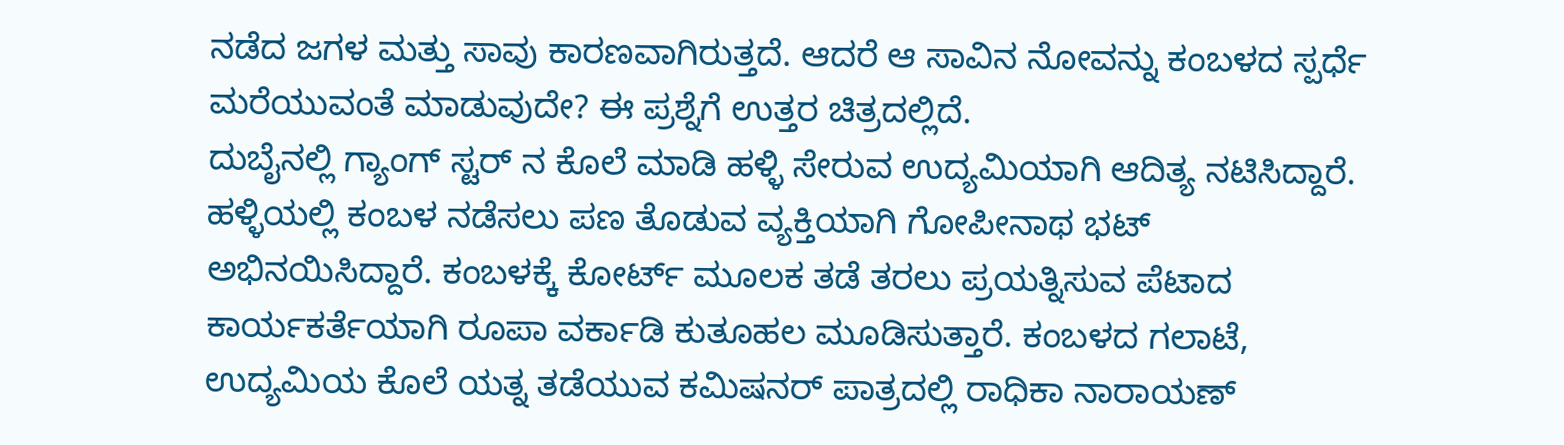ನಡೆದ ಜಗಳ ಮತ್ತು ಸಾವು ಕಾರಣವಾಗಿರುತ್ತದೆ. ಆದರೆ ಆ ಸಾವಿನ ನೋವನ್ನು ಕಂಬಳದ ಸ್ಪರ್ಧೆ ಮರೆಯುವಂತೆ ಮಾಡುವುದೇ? ಈ ಪ್ರಶ್ನೆಗೆ ಉತ್ತರ ಚಿತ್ರದಲ್ಲಿದೆ.
ದುಬೈನಲ್ಲಿ ಗ್ಯಾಂಗ್ ಸ್ಟರ್ ನ ಕೊಲೆ ಮಾಡಿ ಹಳ್ಳಿ ಸೇರುವ ಉದ್ಯಮಿಯಾಗಿ ಆದಿತ್ಯ ನಟಿಸಿದ್ದಾರೆ. ಹಳ್ಳಿಯಲ್ಲಿ ಕಂಬಳ ನಡೆಸಲು ಪಣ ತೊಡುವ ವ್ಯಕ್ತಿಯಾಗಿ ಗೋಪೀನಾಥ ಭಟ್ ಅಭಿನಯಿಸಿದ್ದಾರೆ. ಕಂಬಳಕ್ಕೆ ಕೋರ್ಟ್ ಮೂಲಕ ತಡೆ ತರಲು ಪ್ರಯತ್ನಿಸುವ ಪೆಟಾದ ಕಾರ್ಯಕರ್ತೆಯಾಗಿ ರೂಪಾ ವರ್ಕಾಡಿ ಕುತೂಹಲ ಮೂಡಿಸುತ್ತಾರೆ. ಕಂಬಳದ ಗಲಾಟೆ, ಉದ್ಯಮಿಯ ಕೊಲೆ ಯತ್ನ ತಡೆಯುವ ಕಮಿಷನರ್ ಪಾತ್ರದಲ್ಲಿ ರಾಧಿಕಾ ನಾರಾಯಣ್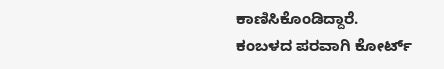ಕಾಣಿಸಿಕೊಂಡಿದ್ದಾರೆ.
ಕಂಬಳದ ಪರವಾಗಿ ಕೋರ್ಟ್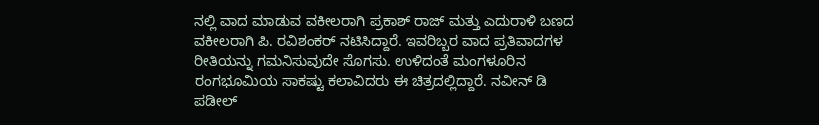ನಲ್ಲಿ ವಾದ ಮಾಡುವ ವಕೀಲರಾಗಿ ಪ್ರಕಾಶ್ ರಾಜ್ ಮತ್ತು ಎದುರಾಳಿ ಬಣದ ವಕೀಲರಾಗಿ ಪಿ. ರವಿಶಂಕರ್ ನಟಿಸಿದ್ದಾರೆ. ಇವರಿಬ್ಬರ ವಾದ ಪ್ರತಿವಾದಗಳ ರೀತಿಯನ್ನು ಗಮನಿಸುವುದೇ ಸೊಗಸು. ಉಳಿದಂತೆ ಮಂಗಳೂರಿನ ರಂಗಭೂಮಿಯ ಸಾಕಷ್ಟು ಕಲಾವಿದರು ಈ ಚಿತ್ರದಲ್ಲಿದ್ದಾರೆ. ನವೀನ್ ಡಿ ಪಡೀಲ್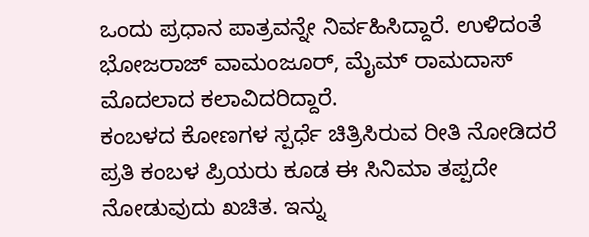ಒಂದು ಪ್ರಧಾನ ಪಾತ್ರವನ್ನೇ ನಿರ್ವಹಿಸಿದ್ದಾರೆ. ಉಳಿದಂತೆ ಭೋಜರಾಜ್ ವಾಮಂಜೂರ್, ಮೈಮ್ ರಾಮದಾಸ್ ಮೊದಲಾದ ಕಲಾವಿದರಿದ್ದಾರೆ.
ಕಂಬಳದ ಕೋಣಗಳ ಸ್ಪರ್ಧೆ ಚಿತ್ರಿಸಿರುವ ರೀತಿ ನೋಡಿದರೆ ಪ್ರತಿ ಕಂಬಳ ಪ್ರಿಯರು ಕೂಡ ಈ ಸಿನಿಮಾ ತಪ್ಪದೇ ನೋಡುವುದು ಖಚಿತ. ಇನ್ನು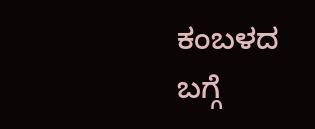ಕಂಬಳದ ಬಗ್ಗೆ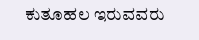ಕುತೂಹಲ ಇರುವವರು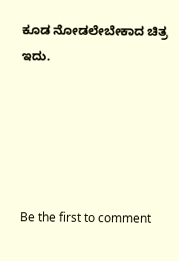ಕೂಡ ನೋಡಲೇಬೇಕಾದ ಚಿತ್ರ ಇದು.





Be the first to comment